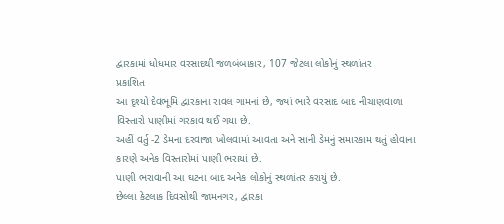દ્વારકામાં ધોધમાર વરસાદથી જળબંબાકાર, 107 જેટલા લોકોનું સ્થળાંતર
પ્રકાશિત
આ દૃશ્યો દેવભૂમિ દ્વારકાના રાવલ ગામનાં છે, જ્યાં ભારે વરસાદ બાદ નીચાણવાળા વિસ્તારો પાણીમાં ગરકાવ થઈ ગયા છે.
અહીં વર્તુ -2 ડેમના દરવાજા ખોલવામાં આવતા અને સાની ડેમનું સમારકામ થતું હોવાના કારણે અનેક વિસ્તારોમાં પાણી ભરાયાં છે.
પાણી ભરાવાની આ ઘટના બાદ અનેક લોકોનું સ્થળાંતર કરાયું છે.
છેલ્લા કેટલાક દિવસોથી જામનગર, દ્વારકા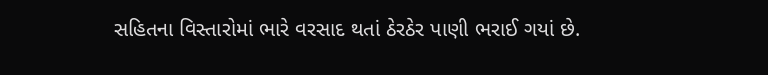સહિતના વિસ્તારોમાં ભારે વરસાદ થતાં ઠેરઠેર પાણી ભરાઈ ગયાં છે.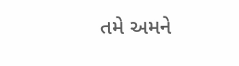તમે અમને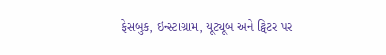ફેસબુક, ઇન્સ્ટાગ્રામ, યૂટ્યૂબ અને ટ્વિટર પર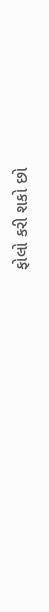ફોલો કરી શકો છો